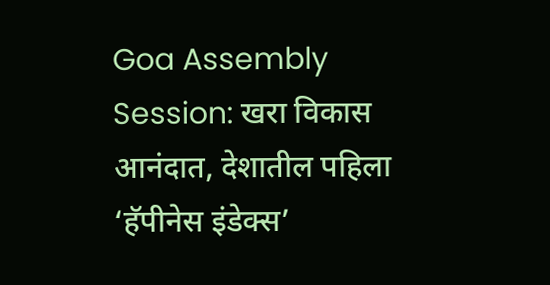Goa Assembly Session: खरा विकास आनंदात, देशातील पहिला ‘हॅपीनेस इंडेक्स’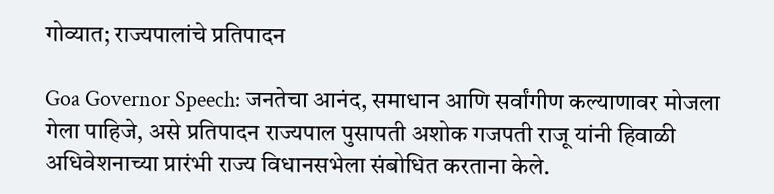गोव्यात; राज्यपालांचे प्रतिपादन

Goa Governor Speech: जनतेचा आनंद, समाधान आणि सर्वांगीण कल्याणावर मोजला गेला पाहिजे, असे प्रतिपादन राज्यपाल पुसापती अशोक गजपती राजू यांनी हिवाळी अधिवेशनाच्या प्रारंभी राज्य विधानसभेला संबोधित करताना केले.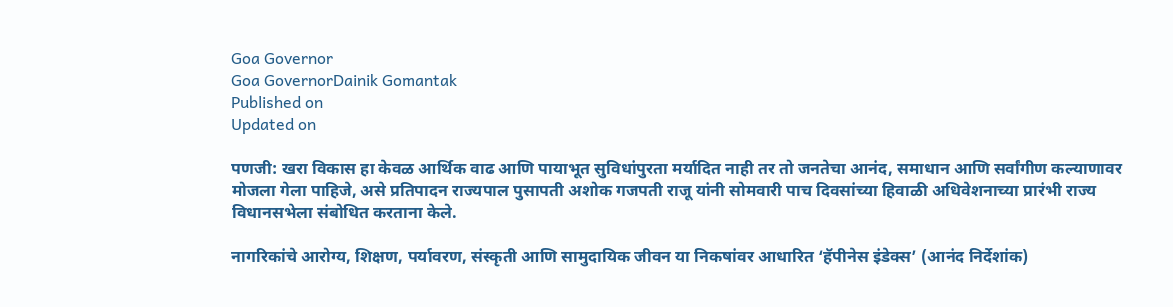Goa Governor
Goa GovernorDainik Gomantak
Published on
Updated on

पणजी: खरा विकास हा केवळ आर्थिक वाढ आणि पायाभूत सुविधांपुरता मर्यादित नाही तर तो जनतेचा आनंद, समाधान आणि सर्वांगीण कल्याणावर मोजला गेला पाहिजे, असे प्रतिपादन राज्यपाल पुसापती अशोक गजपती राजू यांनी सोमवारी पाच दिवसांच्या हिवाळी अधिवेशनाच्या प्रारंभी राज्य विधानसभेला संबोधित करताना केले.

नागरिकांचे आरोग्य, शिक्षण, पर्यावरण, संस्कृती आणि सामुदायिक जीवन या निकषांवर आधारित ‘हॅपीनेस इंडेक्स’ (आनंद निर्देशांक)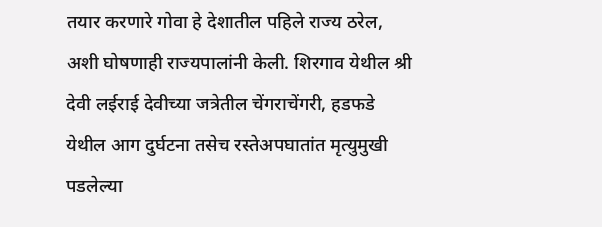तयार करणारे गोवा हे देशातील पहिले राज्य ठरेल, अशी घोषणाही राज्‍यपालांनी केली. शिरगाव येथील श्री देवी लईराई देवीच्‍या जत्रेतील चेंगराचेंगरी, हडफडे येथील आग दुर्घटना तसेच रस्तेअपघातांत मृत्युमुखी पडलेल्या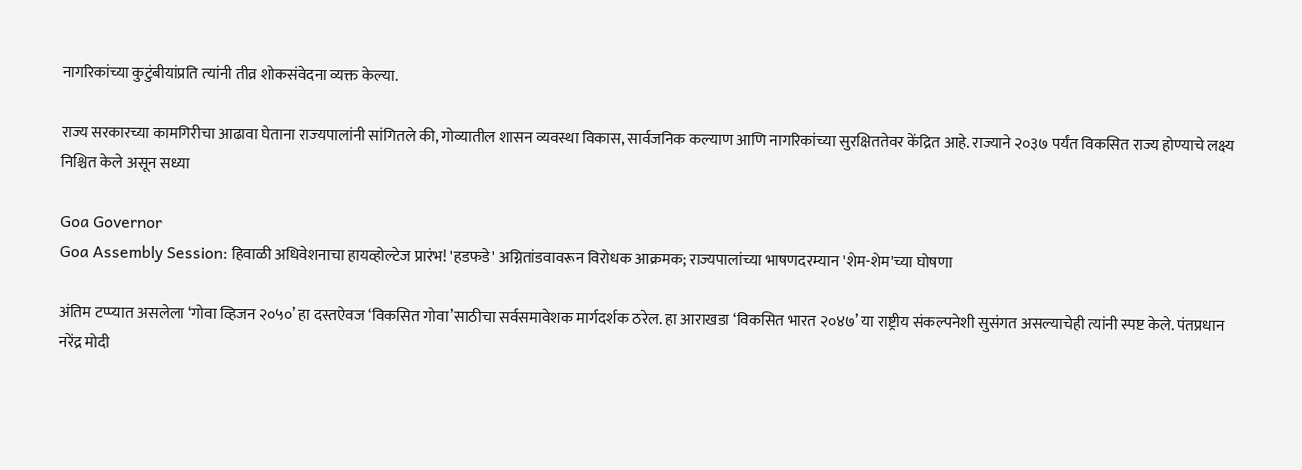नागरिकांच्या कुटुंबीयांप्रति त्‍यांनी तीव्र शोकसंवेदना व्यक्त केल्या.

राज्य सरकारच्या कामगिरीचा आढावा घेताना राज्‍यपालांनी सांगितले की, गोव्यातील शासन व्यवस्था विकास, सार्वजनिक कल्याण आणि नागरिकांच्या सुरक्षिततेवर केंद्रित आहे. राज्याने २०३७ पर्यंत विकसित राज्य होण्याचे लक्ष्य निश्चित केले असून सध्या

Goa Governor
Goa Assembly Session: हिवाळी अधिवेशनाचा हायव्होल्टेज प्रारंभ! 'हडफडे' अग्नितांडवावरून विरोधक आक्रमक; राज्यपालांच्या भाषणदरम्यान 'शेम-शेम'च्या घोषणा

अंतिम टप्प्यात असलेला ‘गोवा व्हिजन २०५०’ हा दस्तऐवज ‘विकसित गोवा’साठीचा सर्वसमावेशक मार्गदर्शक ठरेल. हा आराखडा ‘विकसित भारत २०४७’ या राष्ट्रीय संकल्पनेशी सुसंगत असल्याचेही त्यांनी स्पष्ट केले. पंतप्रधान नरेंद्र मोदी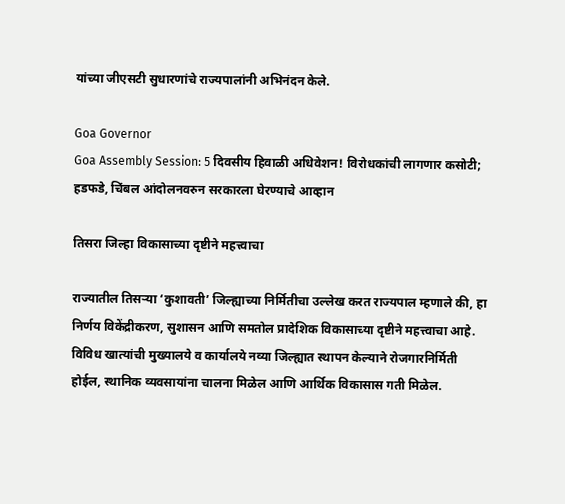यांच्या जीएसटी सुधारणांचे राज्‍यपालांनी अभिनंदन केले.

Goa Governor
Goa Assembly Session: 5 दिवसीय हिवाळी अधिवेशन! विरोधकांची लागणार कसोटी; हडफडे, चिंबल आंदोलनवरुन सरकारला घेरण्याचे आव्हान

तिसरा जिल्‍हा विकासाच्या दृष्टीने महत्त्वाचा

राज्यातील तिसऱ्या ‘कुशावती’ जिल्ह्याच्या निर्मितीचा उल्लेख करत राज्यपाल म्हणाले की, हा निर्णय विकेंद्रीकरण, सुशासन आणि समतोल प्रादेशिक विकासाच्या दृष्टीने महत्त्वाचा आहे. विविध खात्यांची मुख्यालये व कार्यालये नव्या जिल्ह्यात स्थापन केल्याने रोजगारनिर्मिती होईल, स्थानिक व्यवसायांना चालना मिळेल आणि आर्थिक विकासास गती मिळेल.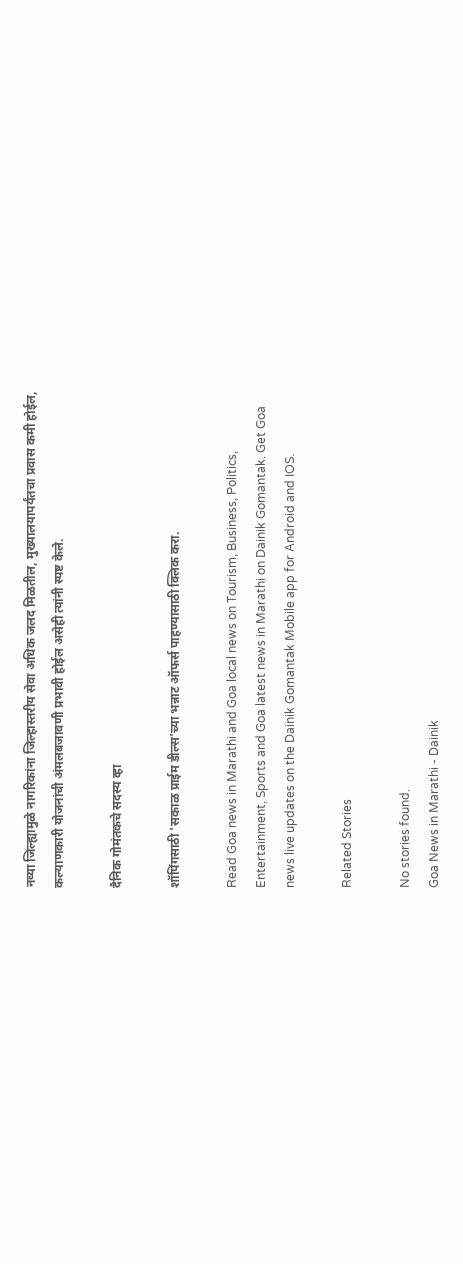नव्या जिल्ह्यामुळे नागरिकांना जिल्हास्तरीय सेवा अधिक जलद मिळतील, मुख्यालयापर्यंतचा प्रवास कमी होईल, कल्याणकारी योजनांची अंमलबजावणी प्रभावी होईल असेही त्यांनी स्पष्ट केले.

दैनिक गोमंतकचे सदस्य व्हा

शॉपिंगसाठी 'सकाळ प्राईम डील्स'च्या भन्नाट ऑफर्स पाहण्यासाठी क्लिक करा.

Read Goa news in Marathi and Goa local news on Tourism, Business, Politics, Entertainment, Sports and Goa latest news in Marathi on Dainik Gomantak. Get Goa news live updates on the Dainik Gomantak Mobile app for Android and IOS.

Related Stories

No stories found.
Goa News in Marathi - Dainik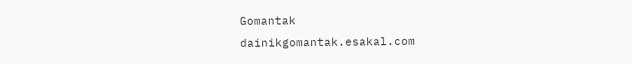Gomantak
dainikgomantak.esakal.com